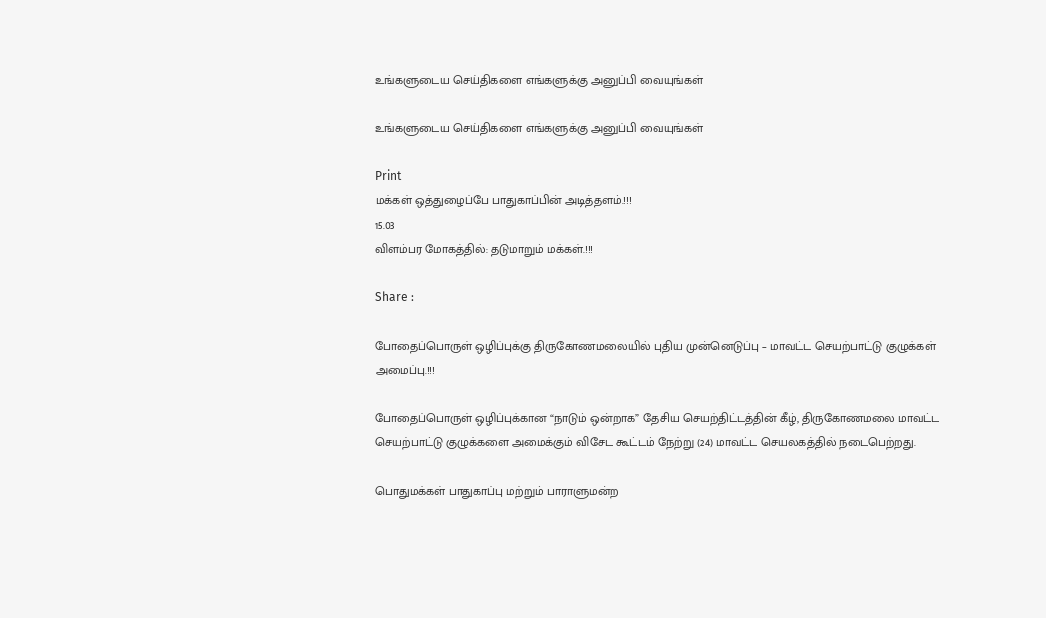உங்களுடைய செய்திகளை எங்களுக்கு அனுப்பி வையுங்கள்

உங்களுடைய செய்திகளை எங்களுக்கு அனுப்பி வையுங்கள்

Print
மக்கள் ஒத்துழைப்பே பாதுகாப்பின் அடித்தளம்.!!!
15.03
விளம்பர மோகத்தில்: தடுமாறும் மக்கள்.!!!

Share :

போதைப்பொருள் ஒழிப்புக்கு திருகோணமலையில் புதிய முன்னெடுப்பு – மாவட்ட செயற்பாட்டு குழுக்கள் அமைப்பு.!!!

போதைப்பொருள் ஒழிப்புக்கான “நாடும் ஒன்றாக” தேசிய செயற்திட்டத்தின் கீழ், திருகோணமலை மாவட்ட செயற்பாட்டு குழுக்களை அமைக்கும் விசேட கூட்டம் நேற்று (24) மாவட்ட செயலகத்தில் நடைபெற்றது.

பொதுமக்கள் பாதுகாப்பு மற்றும் பாராளுமன்ற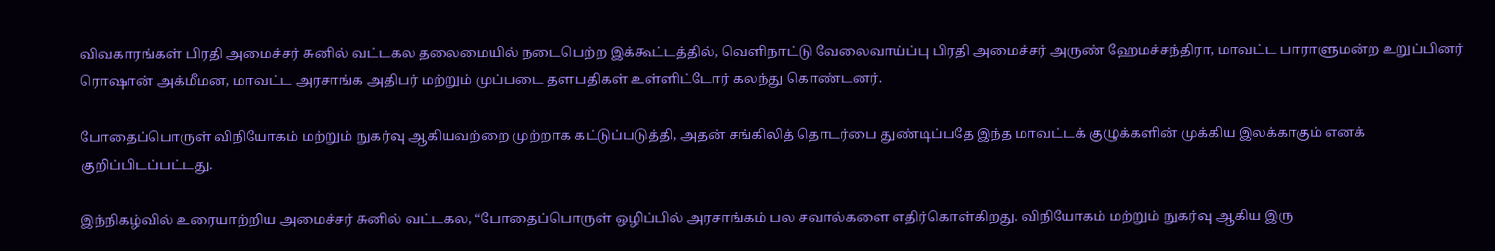விவகாரங்கள் பிரதி அமைச்சர் சுனில் வட்டகல தலைமையில் நடைபெற்ற இக்கூட்டத்தில், வெளிநாட்டு வேலைவாய்ப்பு பிரதி அமைச்சர் அருண் ஹேமச்சந்திரா, மாவட்ட பாராளுமன்ற உறுப்பினர் ரொஷான் அக்மீமன, மாவட்ட அரசாங்க அதிபர் மற்றும் முப்படை தளபதிகள் உள்ளிட்டோர் கலந்து கொண்டனர்.

போதைப்பொருள் விநியோகம் மற்றும் நுகர்வு ஆகியவற்றை முற்றாக கட்டுப்படுத்தி, அதன் சங்கிலித் தொடர்பை துண்டிப்பதே இந்த மாவட்டக் குழுக்களின் முக்கிய இலக்காகும் எனக் குறிப்பிடப்பட்டது.

இந்நிகழ்வில் உரையாற்றிய அமைச்சர் சுனில் வட்டகல, “போதைப்பொருள் ஒழிப்பில் அரசாங்கம் பல சவால்களை எதிர்கொள்கிறது. விநியோகம் மற்றும் நுகர்வு ஆகிய இரு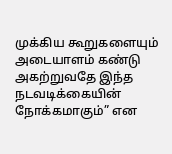முக்கிய கூறுகளையும் அடையாளம் கண்டு அகற்றுவதே இந்த நடவடிக்கையின் நோக்கமாகும்” என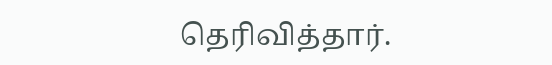தெரிவித்தார்.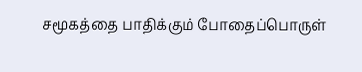சமூகத்தை பாதிக்கும் போதைப்பொருள்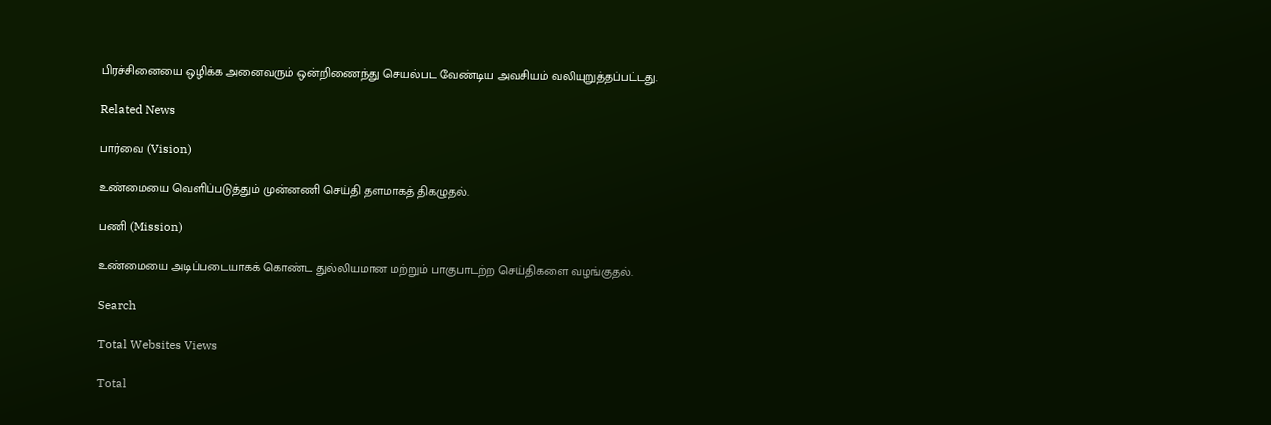பிரச்சினையை ஒழிக்க அனைவரும் ஒன்றிணைந்து செயல்பட வேண்டிய அவசியம் வலியுறுத்தப்பட்டது.

Related News

பார்வை (Vision)

உண்மையை வெளிப்படுத்தும் முன்னணி செய்தி தளமாகத் திகழுதல்.

பணி (Mission)

உண்மையை அடிப்படையாகக் கொண்ட துல்லியமான மற்றும் பாகுபாடற்ற செய்திகளை வழங்குதல்.

Search

Total Websites Views

Total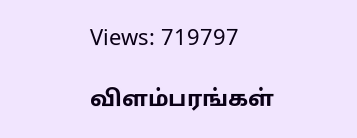Views: 719797

விளம்பரங்கள்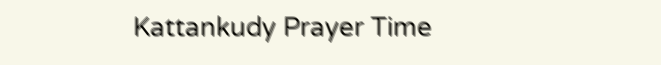Kattankudy Prayer Time